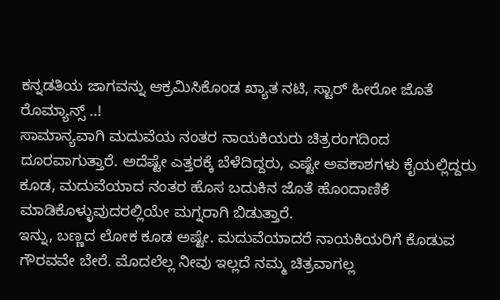ಕನ್ನಡತಿಯ ಜಾಗವನ್ನು ಆಕ್ರಮಿಸಿಕೊಂಡ ಖ್ಯಾತ ನಟಿ, ಸ್ಟಾರ್ ಹೀರೋ ಜೊತೆ ರೊಮ್ಯಾನ್ಸ್ ..!
ಸಾಮಾನ್ಯವಾಗಿ ಮದುವೆಯ ನಂತರ ನಾಯಕಿಯರು ಚಿತ್ರರಂಗದಿಂದ ದೂರವಾಗುತ್ತಾರೆ. ಅದೆಷ್ಟೇ ಎತ್ತರಕ್ಕೆ ಬೆಳೆದಿದ್ದರು, ಎಷ್ಟೇ ಅವಕಾಶಗಳು ಕೈಯಲ್ಲಿದ್ದರು ಕೂಡ, ಮದುವೆಯಾದ ನಂತರ ಹೊಸ ಬದುಕಿನ ಜೊತೆ ಹೊಂದಾಣಿಕೆ ಮಾಡಿಕೊಳ್ಳುವುದರಲ್ಲಿಯೇ ಮಗ್ನರಾಗಿ ಬಿಡುತ್ತಾರೆ.
ಇನ್ನು, ಬಣ್ಣದ ಲೋಕ ಕೂಡ ಅಷ್ಟೇ. ಮದುವೆಯಾದರೆ ನಾಯಕಿಯರಿಗೆ ಕೊಡುವ ಗೌರವವೇ ಬೇರೆ. ಮೊದಲೆಲ್ಲ ನೀವು ಇಲ್ಲದೆ ನಮ್ಮ ಚಿತ್ರವಾಗಲ್ಲ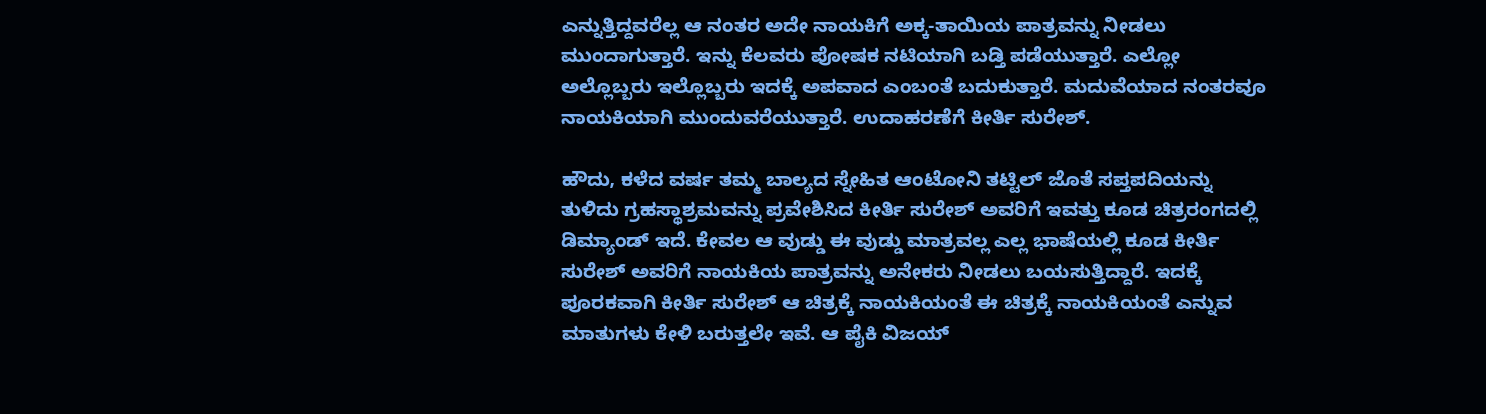ಎನ್ನುತ್ತಿದ್ದವರೆಲ್ಲ ಆ ನಂತರ ಅದೇ ನಾಯಕಿಗೆ ಅಕ್ಕ-ತಾಯಿಯ ಪಾತ್ರವನ್ನು ನೀಡಲು ಮುಂದಾಗುತ್ತಾರೆ. ಇನ್ನು ಕೆಲವರು ಪೋಷಕ ನಟಿಯಾಗಿ ಬಡ್ತಿ ಪಡೆಯುತ್ತಾರೆ. ಎಲ್ಲೋ ಅಲ್ಲೊಬ್ಬರು ಇಲ್ಲೊಬ್ಬರು ಇದಕ್ಕೆ ಅಪವಾದ ಎಂಬಂತೆ ಬದುಕುತ್ತಾರೆ. ಮದುವೆಯಾದ ನಂತರವೂ ನಾಯಕಿಯಾಗಿ ಮುಂದುವರೆಯುತ್ತಾರೆ. ಉದಾಹರಣೆಗೆ ಕೀರ್ತಿ ಸುರೇಶ್.

ಹೌದು, ಕಳೆದ ವರ್ಷ ತಮ್ಮ ಬಾಲ್ಯದ ಸ್ನೇಹಿತ ಆಂಟೋನಿ ತಟ್ಟಿಲ್ ಜೊತೆ ಸಪ್ತಪದಿಯನ್ನು ತುಳಿದು ಗ್ರಹಸ್ಥಾಶ್ರಮವನ್ನು ಪ್ರವೇಶಿಸಿದ ಕೀರ್ತಿ ಸುರೇಶ್ ಅವರಿಗೆ ಇವತ್ತು ಕೂಡ ಚಿತ್ರರಂಗದಲ್ಲಿ ಡಿಮ್ಯಾಂಡ್ ಇದೆ. ಕೇವಲ ಆ ವುಡ್ಡು ಈ ವುಡ್ಡು ಮಾತ್ರವಲ್ಲ ಎಲ್ಲ ಭಾಷೆಯಲ್ಲಿ ಕೂಡ ಕೀರ್ತಿ ಸುರೇಶ್ ಅವರಿಗೆ ನಾಯಕಿಯ ಪಾತ್ರವನ್ನು ಅನೇಕರು ನೀಡಲು ಬಯಸುತ್ತಿದ್ದಾರೆ. ಇದಕ್ಕೆ ಪೂರಕವಾಗಿ ಕೀರ್ತಿ ಸುರೇಶ್ ಆ ಚಿತ್ರಕ್ಕೆ ನಾಯಕಿಯಂತೆ ಈ ಚಿತ್ರಕ್ಕೆ ನಾಯಕಿಯಂತೆ ಎನ್ನುವ ಮಾತುಗಳು ಕೇಳಿ ಬರುತ್ತಲೇ ಇವೆ. ಆ ಪೈಕಿ ವಿಜಯ್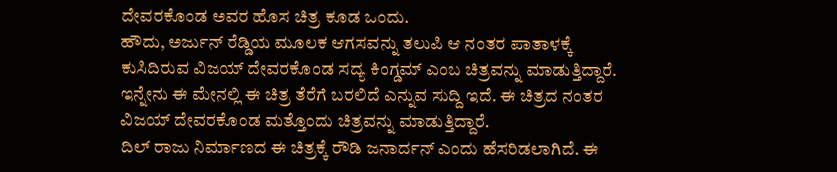ದೇವರಕೊಂಡ ಅವರ ಹೊಸ ಚಿತ್ರ ಕೂಡ ಒಂದು.
ಹೌದು, ಅರ್ಜುನ್ ರೆಡ್ಡಿಯ ಮೂಲಕ ಆಗಸವನ್ನು ತಲುಪಿ ಆ ನಂತರ ಪಾತಾಳಕ್ಕೆ ಕುಸಿದಿರುವ ವಿಜಯ್ ದೇವರಕೊಂಡ ಸದ್ಯ ಕಿಂಗ್ಡಮ್ ಎಂಬ ಚಿತ್ರವನ್ನು ಮಾಡುತ್ತಿದ್ದಾರೆ. ಇನ್ನೇನು ಈ ಮೇನಲ್ಲಿ ಈ ಚಿತ್ರ ತೆರೆಗೆ ಬರಲಿದೆ ಎನ್ನುವ ಸುದ್ದಿ ಇದೆ. ಈ ಚಿತ್ರದ ನಂತರ ವಿಜಯ್ ದೇವರಕೊಂಡ ಮತ್ತೊಂದು ಚಿತ್ರವನ್ನು ಮಾಡುತ್ತಿದ್ದಾರೆ.
ದಿಲ್ ರಾಜು ನಿರ್ಮಾಣದ ಈ ಚಿತ್ರಕ್ಕೆ ರೌಡಿ ಜನಾರ್ದನ್ ಎಂದು ಹೆಸರಿಡಲಾಗಿದೆ. ಈ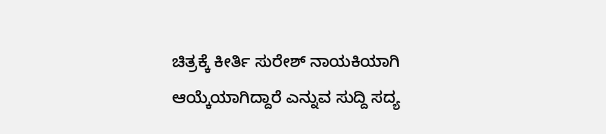ಚಿತ್ರಕ್ಕೆ ಕೀರ್ತಿ ಸುರೇಶ್ ನಾಯಕಿಯಾಗಿ ಆಯ್ಕೆಯಾಗಿದ್ದಾರೆ ಎನ್ನುವ ಸುದ್ದಿ ಸದ್ಯ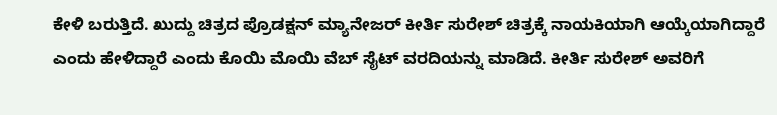ಕೇಳಿ ಬರುತ್ತಿದೆ. ಖುದ್ದು ಚಿತ್ರದ ಪ್ರೊಡಕ್ಷನ್ ಮ್ಯಾನೇಜರ್ ಕೀರ್ತಿ ಸುರೇಶ್ ಚಿತ್ರಕ್ಕೆ ನಾಯಕಿಯಾಗಿ ಆಯ್ಕೆಯಾಗಿದ್ದಾರೆ ಎಂದು ಹೇಳಿದ್ದಾರೆ ಎಂದು ಕೊಯಿ ಮೊಯಿ ವೆಬ್ ಸೈಟ್ ವರದಿಯನ್ನು ಮಾಡಿದೆ. ಕೀರ್ತಿ ಸುರೇಶ್ ಅವರಿಗೆ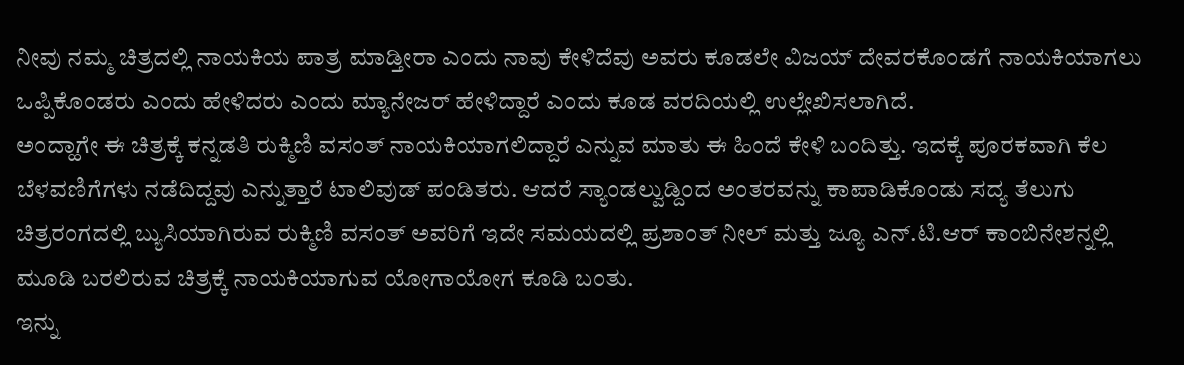ನೀವು ನಮ್ಮ ಚಿತ್ರದಲ್ಲಿ ನಾಯಕಿಯ ಪಾತ್ರ ಮಾಡ್ತೀರಾ ಎಂದು ನಾವು ಕೇಳಿದೆವು ಅವರು ಕೂಡಲೇ ವಿಜಯ್ ದೇವರಕೊಂಡಗೆ ನಾಯಕಿಯಾಗಲು ಒಪ್ಪಿಕೊಂಡರು ಎಂದು ಹೇಳಿದರು ಎಂದು ಮ್ಯಾನೇಜರ್ ಹೇಳಿದ್ದಾರೆ ಎಂದು ಕೂಡ ವರದಿಯಲ್ಲಿ ಉಲ್ಲೇಖಿಸಲಾಗಿದೆ.
ಅಂದ್ಹಾಗೇ ಈ ಚಿತ್ರಕ್ಕೆ ಕನ್ನಡತಿ ರುಕ್ಮಿಣಿ ವಸಂತ್ ನಾಯಕಿಯಾಗಲಿದ್ದಾರೆ ಎನ್ನುವ ಮಾತು ಈ ಹಿಂದೆ ಕೇಳಿ ಬಂದಿತ್ತು. ಇದಕ್ಕೆ ಪೂರಕವಾಗಿ ಕೆಲ ಬೆಳವಣಿಗೆಗಳು ನಡೆದಿದ್ದವು ಎನ್ನುತ್ತಾರೆ ಟಾಲಿವುಡ್ ಪಂಡಿತರು. ಆದರೆ ಸ್ಯಾಂಡಲ್ವುಡ್ದಿಂದ ಅಂತರವನ್ನು ಕಾಪಾಡಿಕೊಂಡು ಸದ್ಯ ತೆಲುಗು ಚಿತ್ರರಂಗದಲ್ಲಿ ಬ್ಯುಸಿಯಾಗಿರುವ ರುಕ್ಮಿಣಿ ವಸಂತ್ ಅವರಿಗೆ ಇದೇ ಸಮಯದಲ್ಲಿ ಪ್ರಶಾಂತ್ ನೀಲ್ ಮತ್ತು ಜ್ಯೂ ಎನ್.ಟಿ.ಆರ್ ಕಾಂಬಿನೇಶನ್ನಲ್ಲಿ ಮೂಡಿ ಬರಲಿರುವ ಚಿತ್ರಕ್ಕೆ ನಾಯಕಿಯಾಗುವ ಯೋಗಾಯೋಗ ಕೂಡಿ ಬಂತು.
ಇನ್ನು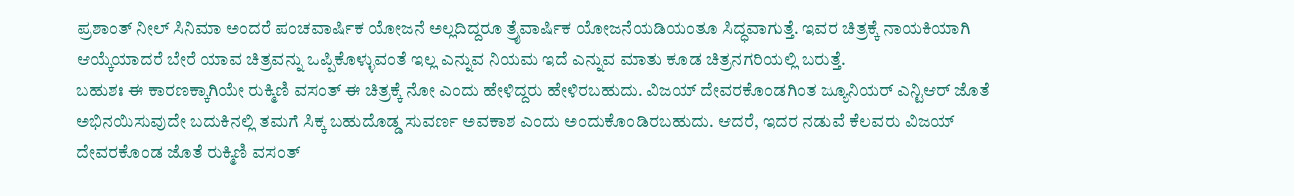ಪ್ರಶಾಂತ್ ನೀಲ್ ಸಿನಿಮಾ ಅಂದರೆ ಪಂಚವಾರ್ಷಿಕ ಯೋಜನೆ ಅಲ್ಲದಿದ್ದರೂ ತ್ರೈವಾರ್ಷಿಕ ಯೋಜನೆಯಡಿಯಂತೂ ಸಿದ್ಧವಾಗುತ್ತೆ. ಇವರ ಚಿತ್ರಕ್ಕೆ ನಾಯಕಿಯಾಗಿ ಆಯ್ಕೆಯಾದರೆ ಬೇರೆ ಯಾವ ಚಿತ್ರವನ್ನು ಒಪ್ಪಿಕೊಳ್ಳುವಂತೆ ಇಲ್ಲ ಎನ್ನುವ ನಿಯಮ ಇದೆ ಎನ್ನುವ ಮಾತು ಕೂಡ ಚಿತ್ರನಗರಿಯಲ್ಲಿ ಬರುತ್ತೆ.
ಬಹುಶಃ ಈ ಕಾರಣಕ್ಕಾಗಿಯೇ ರುಕ್ಮಿಣಿ ವಸಂತ್ ಈ ಚಿತ್ರಕ್ಕೆ ನೋ ಎಂದು ಹೇಳಿದ್ದರು ಹೇಳಿರಬಹುದು. ವಿಜಯ್ ದೇವರಕೊಂಡಗಿಂತ ಜ್ಯೂನಿಯರ್ ಎನ್ಟಿಆರ್ ಜೊತೆ ಅಭಿನಯಿಸುವುದೇ ಬದುಕಿನಲ್ಲಿ ತಮಗೆ ಸಿಕ್ಕ ಬಹುದೊಡ್ಡ ಸುವರ್ಣ ಅವಕಾಶ ಎಂದು ಅಂದುಕೊಂಡಿರಬಹುದು. ಆದರೆ, ಇದರ ನಡುವೆ ಕೆಲವರು ವಿಜಯ್ ದೇವರಕೊಂಡ ಜೊತೆ ರುಕ್ಮಿಣಿ ವಸಂತ್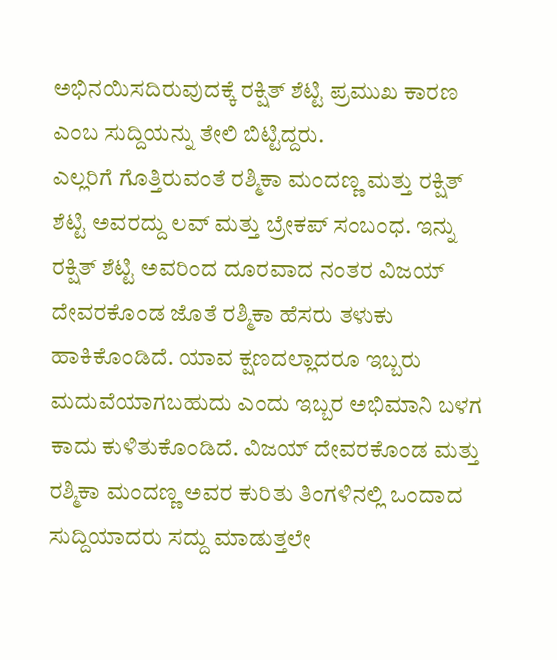ಅಭಿನಯಿಸದಿರುವುದಕ್ಕೆ ರಕ್ಷಿತ್ ಶೆಟ್ಟಿ ಪ್ರಮುಖ ಕಾರಣ ಎಂಬ ಸುದ್ದಿಯನ್ನು ತೇಲಿ ಬಿಟ್ಟಿದ್ದರು.
ಎಲ್ಲರಿಗೆ ಗೊತ್ತಿರುವಂತೆ ರಶ್ಮಿಕಾ ಮಂದಣ್ಣ ಮತ್ತು ರಕ್ಷಿತ್ ಶೆಟ್ಟಿ ಅವರದ್ದು ಲವ್ ಮತ್ತು ಬ್ರೇಕಪ್ ಸಂಬಂಧ. ಇನ್ನು ರಕ್ಷಿತ್ ಶೆಟ್ಟಿ ಅವರಿಂದ ದೂರವಾದ ನಂತರ ವಿಜಯ್ ದೇವರಕೊಂಡ ಜೊತೆ ರಶ್ಮಿಕಾ ಹೆಸರು ತಳುಕು ಹಾಕಿಕೊಂಡಿದೆ. ಯಾವ ಕ್ಷಣದಲ್ಲಾದರೂ ಇಬ್ಬರು ಮದುವೆಯಾಗಬಹುದು ಎಂದು ಇಬ್ಬರ ಅಭಿಮಾನಿ ಬಳಗ ಕಾದು ಕುಳಿತುಕೊಂಡಿದೆ. ವಿಜಯ್ ದೇವರಕೊಂಡ ಮತ್ತು ರಶ್ಮಿಕಾ ಮಂದಣ್ಣ ಅವರ ಕುರಿತು ತಿಂಗಳಿನಲ್ಲಿ ಒಂದಾದ ಸುದ್ದಿಯಾದರು ಸದ್ದು ಮಾಡುತ್ತಲೇ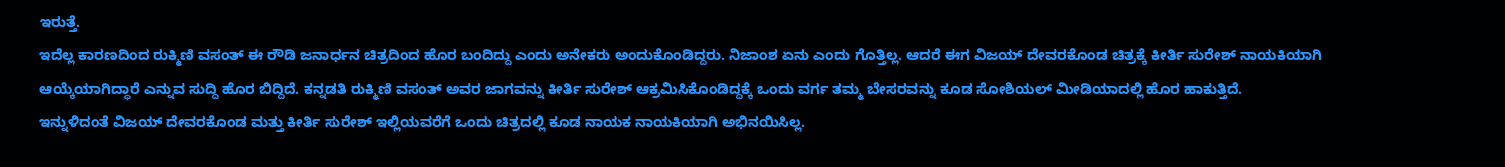ಇರುತ್ತೆ.
ಇದೆಲ್ಲ ಕಾರಣದಿಂದ ರುಕ್ಮಿಣಿ ವಸಂತ್ ಈ ರೌಡಿ ಜನಾರ್ಧನ ಚಿತ್ರದಿಂದ ಹೊರ ಬಂದಿದ್ದು ಎಂದು ಅನೇಕರು ಅಂದುಕೊಂಡಿದ್ದರು. ನಿಜಾಂಶ ಏನು ಎಂದು ಗೊತ್ತಿಲ್ಲ. ಆದರೆ ಈಗ ವಿಜಯ್ ದೇವರಕೊಂಡ ಚಿತ್ರಕ್ಕೆ ಕೀರ್ತಿ ಸುರೇಶ್ ನಾಯಕಿಯಾಗಿ ಆಯ್ಕೆಯಾಗಿದ್ಧಾರೆ ಎನ್ನುವ ಸುದ್ದಿ ಹೊರ ಬಿದ್ದಿದೆ. ಕನ್ನಡತಿ ರುಕ್ಮಿಣಿ ವಸಂತ್ ಅವರ ಜಾಗವನ್ನು ಕೀರ್ತಿ ಸುರೇಶ್ ಆಕ್ರಮಿಸಿಕೊಂಡಿದ್ದಕ್ಕೆ ಒಂದು ವರ್ಗ ತಮ್ಮ ಬೇಸರವನ್ನು ಕೂಡ ಸೋಶಿಯಲ್ ಮೀಡಿಯಾದಲ್ಲಿ ಹೊರ ಹಾಕುತ್ತಿದೆ.
ಇನ್ನುಳಿದಂತೆ ವಿಜಯ್ ದೇವರಕೊಂಡ ಮತ್ತು ಕೀರ್ತಿ ಸುರೇಶ್ ಇಲ್ಲಿಯವರೆಗೆ ಒಂದು ಚಿತ್ರದಲ್ಲಿ ಕೂಡ ನಾಯಕ ನಾಯಕಿಯಾಗಿ ಅಭಿನಯಿಸಿಲ್ಲ.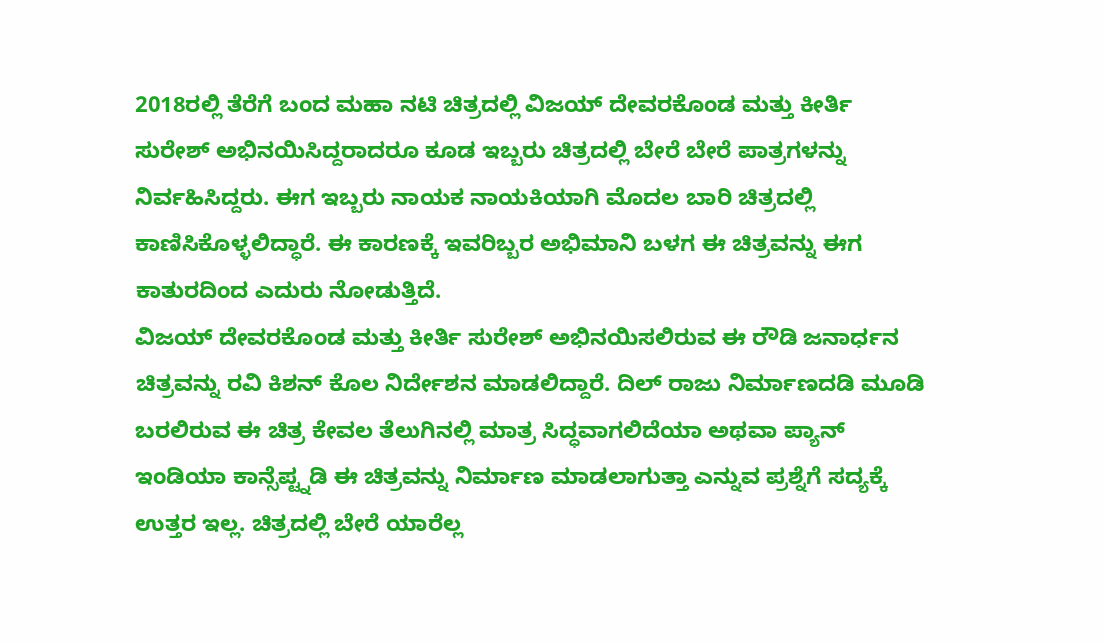2018ರಲ್ಲಿ ತೆರೆಗೆ ಬಂದ ಮಹಾ ನಟಿ ಚಿತ್ರದಲ್ಲಿ ವಿಜಯ್ ದೇವರಕೊಂಡ ಮತ್ತು ಕೀರ್ತಿ ಸುರೇಶ್ ಅಭಿನಯಿಸಿದ್ದರಾದರೂ ಕೂಡ ಇಬ್ಬರು ಚಿತ್ರದಲ್ಲಿ ಬೇರೆ ಬೇರೆ ಪಾತ್ರಗಳನ್ನು ನಿರ್ವಹಿಸಿದ್ದರು. ಈಗ ಇಬ್ಬರು ನಾಯಕ ನಾಯಕಿಯಾಗಿ ಮೊದಲ ಬಾರಿ ಚಿತ್ರದಲ್ಲಿ ಕಾಣಿಸಿಕೊಳ್ಳಲಿದ್ಧಾರೆ. ಈ ಕಾರಣಕ್ಕೆ ಇವರಿಬ್ಬರ ಅಭಿಮಾನಿ ಬಳಗ ಈ ಚಿತ್ರವನ್ನು ಈಗ ಕಾತುರದಿಂದ ಎದುರು ನೋಡುತ್ತಿದೆ.
ವಿಜಯ್ ದೇವರಕೊಂಡ ಮತ್ತು ಕೀರ್ತಿ ಸುರೇಶ್ ಅಭಿನಯಿಸಲಿರುವ ಈ ರೌಡಿ ಜನಾರ್ಧನ ಚಿತ್ರವನ್ನು ರವಿ ಕಿಶನ್ ಕೊಲ ನಿರ್ದೇಶನ ಮಾಡಲಿದ್ದಾರೆ. ದಿಲ್ ರಾಜು ನಿರ್ಮಾಣದಡಿ ಮೂಡಿ ಬರಲಿರುವ ಈ ಚಿತ್ರ ಕೇವಲ ತೆಲುಗಿನಲ್ಲಿ ಮಾತ್ರ ಸಿದ್ಧವಾಗಲಿದೆಯಾ ಅಥವಾ ಪ್ಯಾನ್ ಇಂಡಿಯಾ ಕಾನ್ಸೆಪ್ಟ್ನಡಿ ಈ ಚಿತ್ರವನ್ನು ನಿರ್ಮಾಣ ಮಾಡಲಾಗುತ್ತಾ ಎನ್ನುವ ಪ್ರಶ್ನೆಗೆ ಸದ್ಯಕ್ಕೆ ಉತ್ತರ ಇಲ್ಲ. ಚಿತ್ರದಲ್ಲಿ ಬೇರೆ ಯಾರೆಲ್ಲ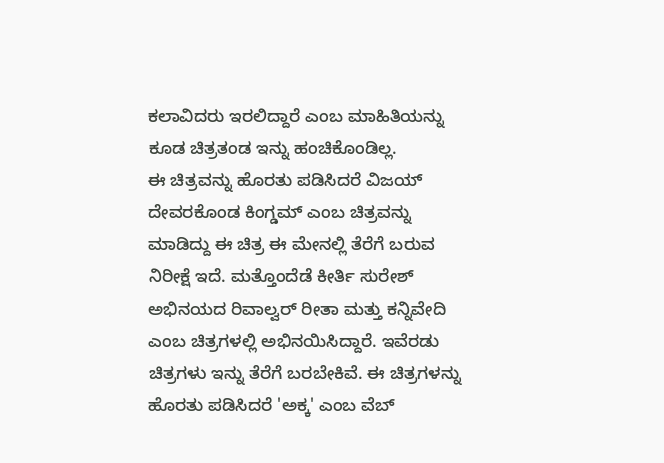ಕಲಾವಿದರು ಇರಲಿದ್ದಾರೆ ಎಂಬ ಮಾಹಿತಿಯನ್ನು ಕೂಡ ಚಿತ್ರತಂಡ ಇನ್ನು ಹಂಚಿಕೊಂಡಿಲ್ಲ.
ಈ ಚಿತ್ರವನ್ನು ಹೊರತು ಪಡಿಸಿದರೆ ವಿಜಯ್ ದೇವರಕೊಂಡ ಕಿಂಗ್ಡಮ್ ಎಂಬ ಚಿತ್ರವನ್ನು ಮಾಡಿದ್ದು ಈ ಚಿತ್ರ ಈ ಮೇನಲ್ಲಿ ತೆರೆಗೆ ಬರುವ ನಿರೀಕ್ಷೆ ಇದೆ. ಮತ್ತೊಂದೆಡೆ ಕೀರ್ತಿ ಸುರೇಶ್ ಅಭಿನಯದ ರಿವಾಲ್ವರ್ ರೀತಾ ಮತ್ತು ಕನ್ನಿವೇದಿ ಎಂಬ ಚಿತ್ರಗಳಲ್ಲಿ ಅಭಿನಯಿಸಿದ್ದಾರೆ. ಇವೆರಡು ಚಿತ್ರಗಳು ಇನ್ನು ತೆರೆಗೆ ಬರಬೇಕಿವೆ. ಈ ಚಿತ್ರಗಳನ್ನು ಹೊರತು ಪಡಿಸಿದರೆ 'ಅಕ್ಕ' ಎಂಬ ವೆಬ್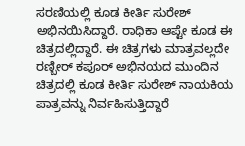ಸರಣಿಯಲ್ಲಿ ಕೂಡ ಕೀರ್ತಿ ಸುರೇಶ್ ಅಭಿನಯಿಸಿದ್ದಾರೆ. ರಾಧಿಕಾ ಆಪ್ಟೇ ಕೂಡ ಈ ಚಿತ್ರದಲ್ಲಿದ್ದಾರೆ. ಈ ಚಿತ್ರಗಳು ಮಾತ್ರವಲ್ಲದೇ ರಣ್ಬೀರ್ ಕಪೂರ್ ಅಭಿನಯದ ಮುಂದಿನ ಚಿತ್ರದಲ್ಲಿ ಕೂಡ ಕೀರ್ತಿ ಸುರೇಶ್ ನಾಯಕಿಯ ಪಾತ್ರವನ್ನು ನಿರ್ವಹಿಸುತ್ತಿದ್ದಾರೆ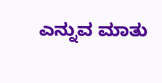ಎನ್ನುವ ಮಾತು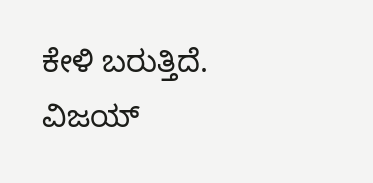ಕೇಳಿ ಬರುತ್ತಿದೆ. ವಿಜಯ್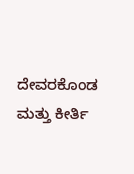ದೇವರಕೊಂಡ ಮತ್ತು ಕೀರ್ತಿ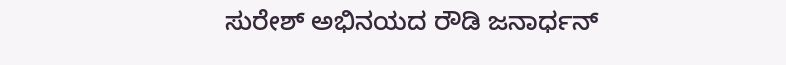ಸುರೇಶ್ ಅಭಿನಯದ ರೌಡಿ ಜನಾರ್ಧನ್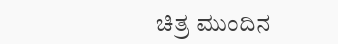ಚಿತ್ರ ಮುಂದಿನ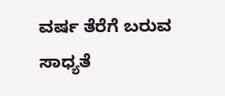ವರ್ಷ ತೆರೆಗೆ ಬರುವ ಸಾಧ್ಯತೆ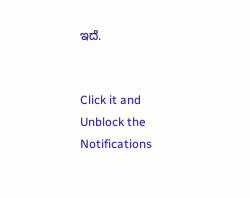ಇದೆ.


Click it and Unblock the Notifications